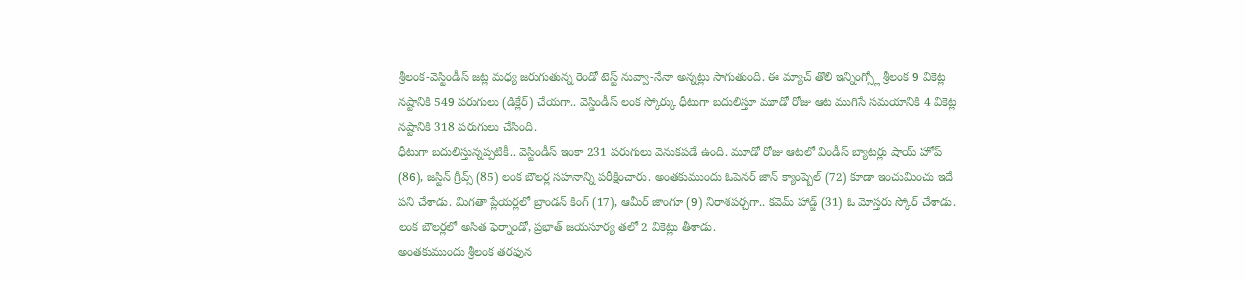శ్రీలంక-వెస్టిండీస్ జట్ల మధ్య జరుగుతున్న రెండో టెస్ట్ నువ్వా-నేనా అన్నట్లు సాగుతుంది. ఈ మ్యాచ్ తొలి ఇన్నింగ్స్లో శ్రీలంక 9 వికెట్ల నష్టానికి 549 పరుగులు (డిక్లేర్) చేయగా.. వెస్డిండీస్ లంక స్కోర్కు ధీటుగా బదులిస్తూ మూడో రోజు ఆట ముగిసే సమయానికి 4 వికెట్ల నష్టానికి 318 పరుగులు చేసింది.
ధీటుగా బదులిస్తున్నప్పటికీ.. వెస్టిండీస్ ఇంకా 231 పరుగులు వెనుకపడే ఉంది. మూడో రోజు ఆటలో విండీస్ బ్యాటర్లు షాయ్ హోప్ (86), జస్టిన్ గ్రీవ్స్ (85) లంక బౌలర్ల సహనాన్ని పరీక్షించారు. అంతకుముందు ఓపెనర్ జాన్ క్యాంప్బెల్ (72) కూడా ఇంచుమించు ఇదే పని చేశాడు. మిగతా ప్లేయర్లలో బ్రాండన్ కింగ్ (17), ఆమీర్ జాంగూ (9) నిరాశపర్చగా.. కవెమ్ హాడ్జ్ (31) ఓ మోస్తరు స్కోర్ చేశాడు. లంక బౌలర్లలో అసిత ఫెర్నాండో, ప్రభాత్ జయసూర్య తలో 2 వికెట్లు తీశాడు.
అంతకుముందు శ్రీలంక తరఫున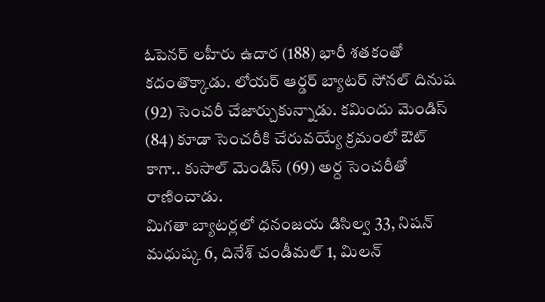ఓపెనర్ లహీరు ఉదార (188) భారీ శతకంతో కదంతొక్కాడు. లోయర్ ఆర్డర్ బ్యాటర్ సోనల్ దినుష (92) సెంచరీ చేజార్చుకున్నాడు. కమిందు మెండిస్ (84) కూడా సెంచరీకి చేరువయ్యే క్రమంలో ఔట్ కాగా.. కుసాల్ మెండిస్ (69) అర్ద సెంచరీతో రాణించాడు.
మిగతా బ్యాటర్లలో ధనంజయ డిసిల్వ 33, నిషన్ మధుష్క 6, దినేశ్ చండీమల్ 1, మిలన్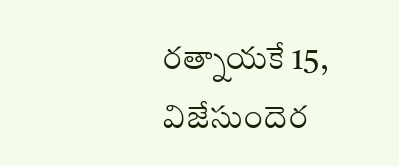రత్నాయకే 15, విజేసుందెర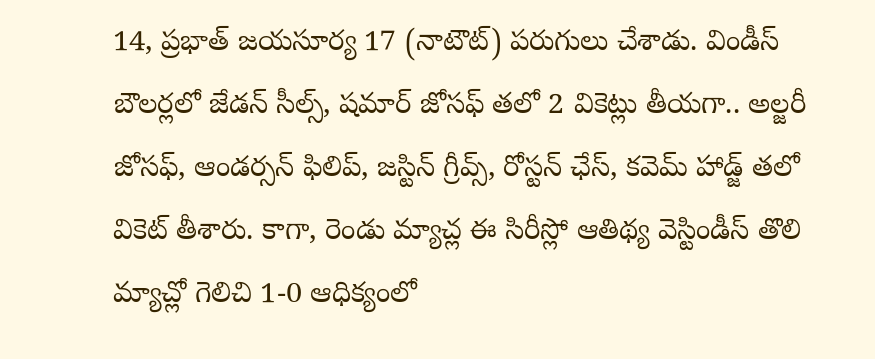14, ప్రభాత్ జయసూర్య 17 (నాటౌట్) పరుగులు చేశాడు. విండీస్ బౌలర్లలో జేడన్ సీల్స్, షమార్ జోసఫ్ తలో 2 వికెట్లు తీయగా.. అల్జరీ జోసఫ్, ఆండర్సన్ ఫిలిప్, జస్టిన్ గ్రీవ్స్, రోస్టన్ ఛేస్, కవెమ్ హాడ్జ్ తలో వికెట్ తీశారు. కాగా, రెండు మ్యాచ్ల ఈ సిరీస్లో ఆతిథ్య వెస్టిండీస్ తొలి మ్యాచ్లో గెలిచి 1-0 ఆధిక్యంలో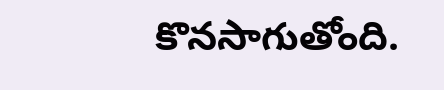కొనసాగుతోంది.